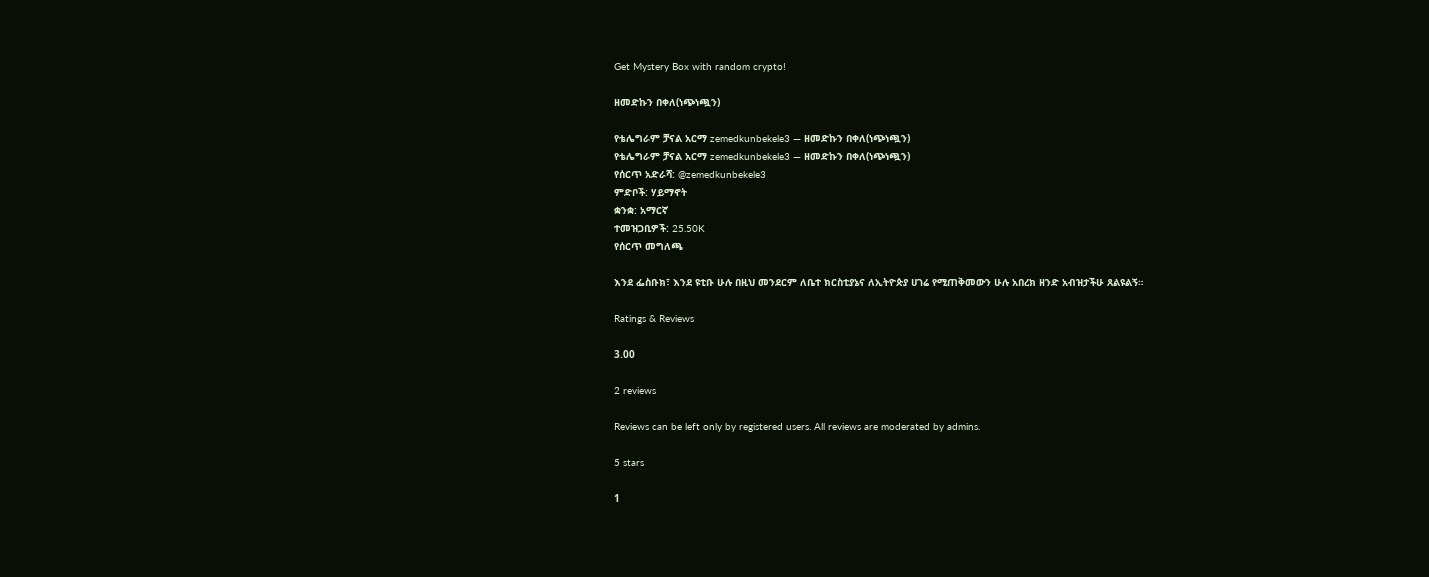Get Mystery Box with random crypto!

ዘመድኩን በቀለ(ነጭነጯን)

የቴሌግራም ቻናል አርማ zemedkunbekele3 — ዘመድኩን በቀለ(ነጭነጯን)
የቴሌግራም ቻናል አርማ zemedkunbekele3 — ዘመድኩን በቀለ(ነጭነጯን)
የሰርጥ አድራሻ: @zemedkunbekele3
ምድቦች: ሃይማኖት
ቋንቋ: አማርኛ
ተመዝጋቢዎች: 25.50K
የሰርጥ መግለጫ

እንደ ፌስቡክ፣ እንደ ዩቲቡ ሁሉ በዚህ መንደርም ለቤተ ክርስቲያኔና ለኢትዮጵያ ሀገሬ የሚጠቅመውን ሁሉ አበረክ ዘንድ አብዝታችሁ ጸልዩልኝ።

Ratings & Reviews

3.00

2 reviews

Reviews can be left only by registered users. All reviews are moderated by admins.

5 stars

1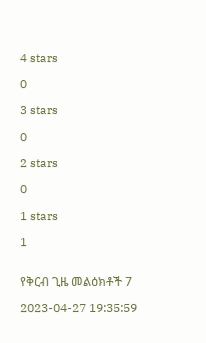4 stars

0

3 stars

0

2 stars

0

1 stars

1


የቅርብ ጊዜ መልዕክቶች 7

2023-04-27 19:35:59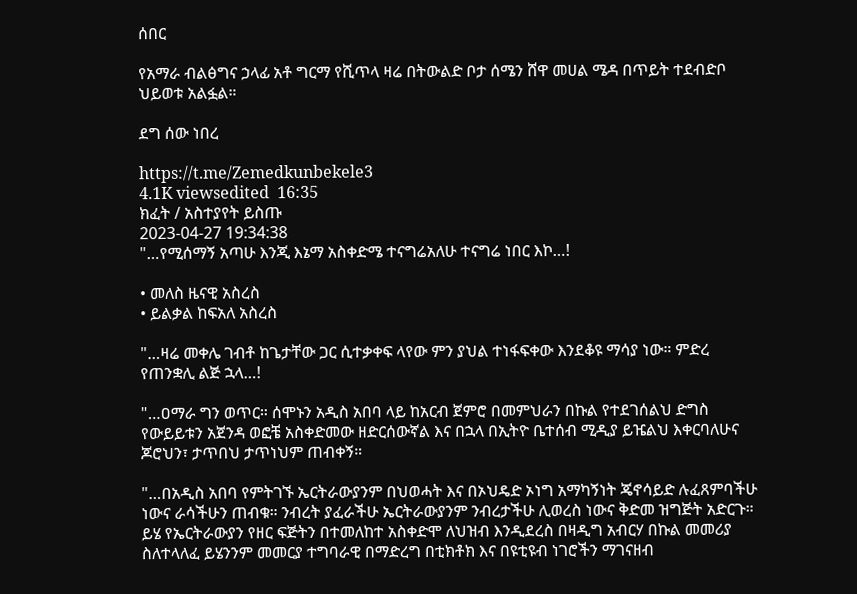ሰበር

የአማራ ብልፅግና ኃላፊ አቶ ግርማ የሺጥላ ዛሬ በትውልድ ቦታ ሰሜን ሸዋ መሀል ሜዳ በጥይት ተደብድቦ ህይወቱ አልፏል።

ደግ ሰው ነበረ

https://t.me/Zemedkunbekele3
4.1K viewsedited  16:35
ክፈት / አስተያየት ይስጡ
2023-04-27 19:34:38
"…የሚሰማኝ አጣሁ እንጂ እኔማ አስቀድሜ ተናግሬአለሁ ተናግሬ ነበር እኮ…!

• መለስ ዜናዊ አስረስ
• ይልቃል ከፍአለ አስረስ

"…ዛሬ መቀሌ ገብቶ ከጌታቸው ጋር ሲተቃቀፍ ላየው ምን ያህል ተነፋፍቀው እንደቆዩ ማሳያ ነው። ምድረ የጠንቋሊ ልጅ ኋላ…!

"…ዐማራ ግን ወጥር። ሰሞኑን አዲስ አበባ ላይ ከአርብ ጀምሮ በመምህራን በኩል የተደገሰልህ ድግስ የውይይቱን አጀንዳ ወፎቼ አስቀድመው ዘድርሰውኛል እና በኋላ በኢትዮ ቤተሰብ ሚዲያ ይዤልህ እቀርባለሁና ጆሮህን፣ ታጥበህ ታጥነህም ጠብቀኝ።

"…በአዲስ አበባ የምትገኙ ኤርትራውያንም በህወሓት እና በኦህዴድ ኦነግ አማካኝነት ጄኖሳይድ ሉፈጸምባችሁ ነውና ራሳችሁን ጠብቁ። ንብረት ያፈራችሁ ኤርትራውያንም ንብረታችሁ ሊወረስ ነውና ቅድመ ዝግጅት አድርጉ። ይሄ የኤርትራውያን የዘር ፍጅትን በተመለከተ አስቀድሞ ለህዝብ እንዲደረስ በዛዲግ አብርሃ በኩል መመሪያ ስለተላለፈ ይሄንንም መመርያ ተግባራዊ በማድረግ በቲክቶክ እና በዩቲዩብ ነገሮችን ማገናዘብ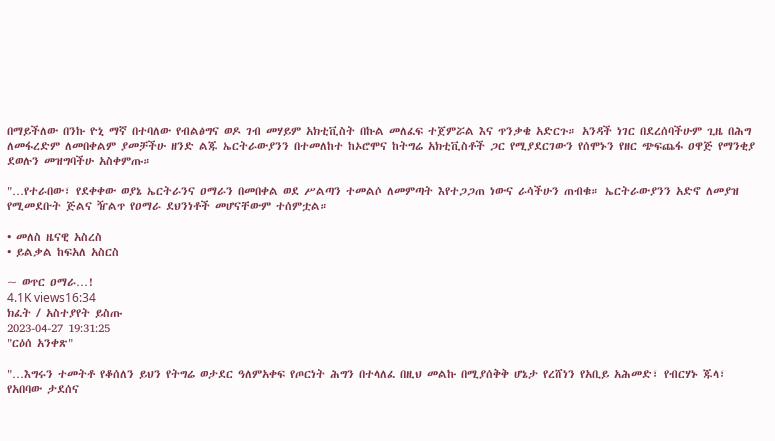በማይችለው በንኩ ዮኒ ማኛ በተባለው የብልፅግና ወዶ ገብ መሃይም አክቲቪስት በኩል መለፈፍ ተጀምሯል እና ጥንቃቄ አድርጉ። አንዳች ነገር በደረሰባችሁም ጊዜ በሕግ ለመፋረድም ለመበቀልም ያመቻችሁ ዘንድ ልጁ ኤርትራውያንን በተመለከተ ከኦሮሞና ከትግሬ አክቲቪስቶች ጋር የሚያደርገውን የሰሞኑን የዘር ጭፍጨፋ ዐዋጅ የማንቂያ ደወሉን መዝግባችሁ አስቀምጡ።

"…የተራበው፣ የደቀቀው ወያኔ ኤርትራንና ዐማራን በመበቀል ወደ ሥልጣን ተመልሶ ለመምጣት እየተጋጋጠ ነውና ራሳችሁን ጠብቁ። ኤርትራውያንን አድኖ ለመያዝ የሚመደቡት ጅልና ዥልጥ የዐማራ ደህንነቶች መሆናቸውም ተሰምቷል።

• መለስ ዜናዊ አስረስ
• ይልቃል ከፍአለ አስርስ

~ ወጥር ዐማራ…!
4.1K views16:34
ክፈት / አስተያየት ይስጡ
2023-04-27 19:31:25
"ርዕሰ አንቀጽ"

"…እግሩን ተመትቶ የቆሰለን ይህን የትግሬ ወታደር ዓለምአቀፍ የጦርነት ሕግን በተላለፈ በዚህ መልኩ በሚያሰቅቅ ሆኔታ የረሸነን የአቢይ አሕመድ፣ የብርሃኑ ጁላ፣ የአበባው ታደሰና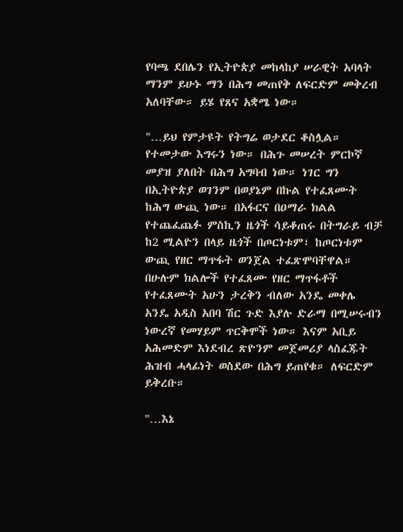የባጫ ደበሌን የኢትዮጵያ መከላከያ ሠራዊት አባላት ማንም ይሁኑ ማን በሕግ መጠየቅ ለፍርድም መቅረብ አለባቸው። ይሄ የጸና አቋሜ ነው።

"…ይህ የምታዩት የትግሬ ወታደር ቆስሏል። የተመታው እግሩን ነው። በሕጉ መሠረት ምርኮኛ መያዝ ያለበት በሕግ አግባብ ነው። ነገር ግን በኢትዮጵያ ወገንም በወያኔም በኩል የተፈጸሙት ከሕግ ውጪ ነው። በአፋርና በዐማራ ክልል የተጨፈጨፉ ምስኪን ዜጎች ሳይቆጠሩ በትግራይ ብቻ ከ2 ሚልዮን በላይ ዜጎች በጦርነቱም፣ ከጦርነቱም ውጪ የዘር ማጥፋት ወንጀል ተፈጽሞባቸዋል። በሁሉም ክልሎች የተፈጸሙ የዘር ማጥፋቶች የተፈጸሙት አሁን ታረቅን ብለው አንዴ መቀሌ አንዴ አዲስ አበባ ሽር ጉድ እያሉ ድራማ በሚሠሩብን ነውረኛ የመሃይም ጥርቅሞች ነው። እናም አቢይ አሕመድም እነደብረ ጽዮንም መጀመሪያ ላስፈጁት ሕዝብ ሓላፊነት ወስደው በሕግ ይጠየቁ። ለፍርድም ይቅረቡ።

"…እኔ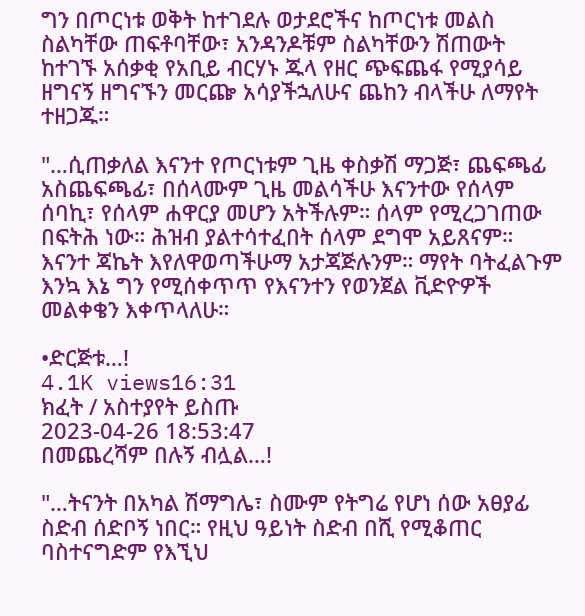ግን በጦርነቱ ወቅት ከተገደሉ ወታደሮችና ከጦርነቱ መልስ ስልካቸው ጠፍቶባቸው፣ አንዳንዶቹም ስልካቸውን ሽጠውት ከተገኙ አሰቃቂ የአቢይ ብርሃኑ ጁላ የዘር ጭፍጨፋ የሚያሳይ ዘግናኝ ዘግናኙን መርጬ አሳያችኋለሁና ጨከን ብላችሁ ለማየት ተዘጋጁ።

"…ሲጠቃለል እናንተ የጦርነቱም ጊዜ ቀስቃሽ ማጋጅ፣ ጨፍጫፊ አስጨፍጫፊ፣ በሰላሙም ጊዜ መልሳችሁ እናንተው የሰላም ሰባኪ፣ የሰላም ሐዋርያ መሆን አትችሉም። ሰላም የሚረጋገጠው በፍትሕ ነው። ሕዝብ ያልተሳተፈበት ሰላም ደግሞ አይጸናም። እናንተ ጃኬት እየለዋወጣችሁማ አታጃጅሉንም። ማየት ባትፈልጉም እንኳ እኔ ግን የሚሰቀጥጥ የእናንተን የወንጀል ቪድዮዎች መልቀቄን እቀጥላለሁ።

•ድርጅቱ…!
4.1K views16:31
ክፈት / አስተያየት ይስጡ
2023-04-26 18:53:47
በመጨረሻም በሉኝ ብሏል…!

"…ትናንት በአካል ሽማግሌ፣ ስሙም የትግሬ የሆነ ሰው አፀያፊ ስድብ ሰድቦኝ ነበር። የዚህ ዓይነት ስድብ በሺ የሚቆጠር ባስተናግድም የእኚህ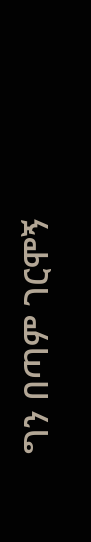ግን በጣም ገርሞኝ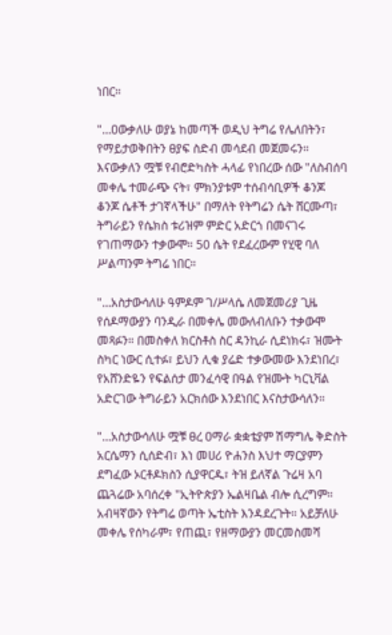ነበር።

"…ዐውቃለሁ ወያኔ ከመጣች ወዲህ ትግሬ የሌለበትን፣ የማይታወቅበትን ፀያፍ ስድብ መሳደብ መጀመሩን። እናውቃለን ሟቹ የብሮድካስት ሓላፊ የነበረው ሰው "ለስብሰባ መቀሌ ተመራጭ ናት፣ ምክንያቱም ተሰብሳቢዎች ቆንጆ ቆንጆ ሴቶች ታገኛላችሁ" በማለት የትግሬን ሴት ሸርሙጣ፣ ትግራይን የሴክስ ቱሪዝም ምድር አድርጎ በመናገሩ የገጠማውን ተቃውሞ። 50 ሴት የደፈረውም የሂዊ ባለ ሥልጣንም ትግሬ ነበር።

"…አስታውሳለሁ ዓምዶም ገ/ሥላሴ ለመጀመሪያ ጊዜ የሰዶማውያን ባንዲራ በመቀሌ መውለብለቡን ተቃውሞ መጻፉን። በመስቀለ ክርስቶስ ስር ዳንኪራ ሲደነክሩ፣ ዝሙት ስካር ነውር ሲተፉ፣ ይህን ሊቁ ያሬድ ተቃውመው እንደነበረ፣ የአሸንድዬን የፍልሰታ መንፈሳዊ በዓል የዝሙት ካርኒቫል አድርገው ትግራይን አርክሰው እንደነበር እናስታውሳለን።

"…አስታውሳለሁ ሟቹ ፀረ ዐማራ ቋቋቴያም ሽማግሌ ቅድስት አርሴማን ሲሰድብ፣ እነ መሀሪ ዮሐንስ እህተ ማርያምን ደግፈው ኦርቶዶክስን ሲያዋርዱ፣ ትዝ ይለኛል ጉሬዛ አባ ጨጓሬው አባሰረቀ "ኢትዮጵያን ኤልዛቤል ብሎ ሲረግም። አብዛኛውን የትግሬ ወጣት ኤቲስት እንዳደረጉት። አይቻለሁ መቀሌ የሰካራም፣ የጠጪ፣ የዘማውያን መርመስመሻ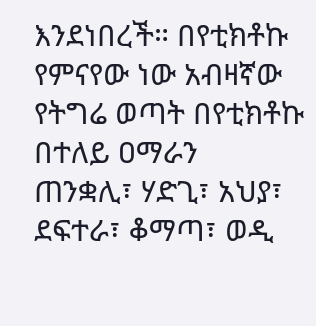እንደነበረች። በየቲክቶኩ የምናየው ነው አብዛኛው የትግሬ ወጣት በየቲክቶኩ በተለይ ዐማራን ጠንቋሊ፣ ሃድጊ፣ አህያ፣ ደፍተራ፣ ቆማጣ፣ ወዲ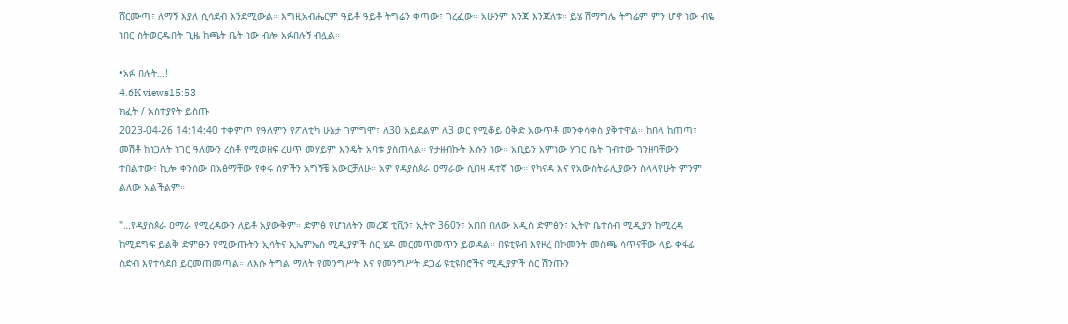ሸርሙጣ፣ ለማኝ እያለ ሲሳደብ እንደሚውል። እግዚአብሔርም ዓይቶ ዓይቶ ትግሬን ቀጣው፣ ገረፈው። አሁንም እንጃ እንጃለቱ። ይሄ ሽማግሌ ትግሬም ምን ሆኖ ነው ብዬ ነበር ስትወርዱበት ጊዜ ከጫት ቤት ነው ብሎ አፉበሉኝ ብሏል።

•አፉ በሉት…!
4.6K views15:53
ክፈት / አስተያየት ይስጡ
2023-04-26 14:14:40 ተቀምጦ የዓለምን የፖለቲካ ሁኔታ ገምግሞ፣ ለ30 አይደልም ለ3 ወር የሚቆይ ዕቅድ አውጥቶ መንቀሳቀስ ያቅተዋል። ከበላ ከጠጣ፣ መሽቶ ከነጋለት ነገር ዓለሙን ረስቶ የሚወዘፍ ረሀጥ መሃይም እንዴት አባቱ ያስጠላል። የታዘብኩት እሱን ነው። አቢይን አምነው ሃገር ቤት ገብተው ገንዘባቸውን ተበልተው፣ ኪሎ ቀንሰው በአፅማቸው የቀሩ ሰዎችን አግኝቼ አውርቻለሁ። አዎ የዳያስጶራ ዐማራው ሲበዛ ዳተኛ ነው። የካናዳ እና የአውስትራሊያውን ስላላየሁት ምንም ልለው አልችልም።

"…የዳያስጶራ ዐማራ የሚረዳውን ለይቶ አያውቅም። ድምፅ የሆነለትን መረጃ ቲቪን፣ ኢትዮ 360ን፣ አበበ በለው አዲስ ድምፅን፣ ኢትዮ ቤተሰብ ሚዲያን ከሚረዳ ከሚደግፍ ይልቅ ድምፁን የሚውጡትን ኢሳትና ኢኤምኤስ ሚዲያዎች ስር ሄዶ መርመጥመጥን ይወዳል። በዩቲዩብ እየዞረ በኮመንት መስጫ ሳጥናቸው ላይ ቀፋፊ ስድብ እየተሳደበ ይርመጠመጣል። ለእሱ ትግል ማለት የመንግሥት እና የመንግሥት ደጋፊ ዩቲዩበሮችና ሚዲያዎች ስር ሽንጡን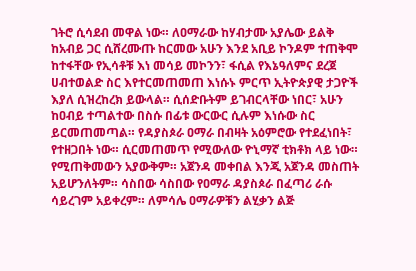ገትሮ ሲሳደብ መዋል ነው። ለዐማራው ከሃብታሙ አያሌው ይልቅ ከአብይ ጋር ሲሸረሙጡ ከርመው አሁን እንደ አቢይ ኮንዶም ተጠቅሞ ከተፋቸው የኢሳቶቹ እነ መሳይ መኮንን፣ ፋሲል የእኔዓለምና ደረጀ ሀብተወልድ ስር እየተርመጠመጠ እነሱኑ ምርጥ ኢትዮጵያዊ ታጋዮች እያለ ሲዝረከረክ ይውላል። ሲሰድቡትም ይገብርላቸው ነበር፣ አሁን ከዐብይ ተጣልተው በስሱ በፊቱ ውርውር ሲሉም እነሱው ስር ይርመጠመጣል። የዳያስጶራ ዐማራ በብዛት አዕምሮው የተደፈነበት፣ የተዘጋበት ነው። ሲርመጠመጥ የሚውለው ዮኒማኛ ቲክቶክ ላይ ነው። የሚጠቅመውን አያውቅም። አጀንዳ መቀበል እንጂ አጀንዳ መስጠት አይሆንለትም። ሳስበው ሳስበው የዐማራ ዳያስጶራ በፈጣሪ ራሱ ሳይረገም አይቀረም። ለምሳሌ ዐማራዎቹን ልሂቃን ልጅ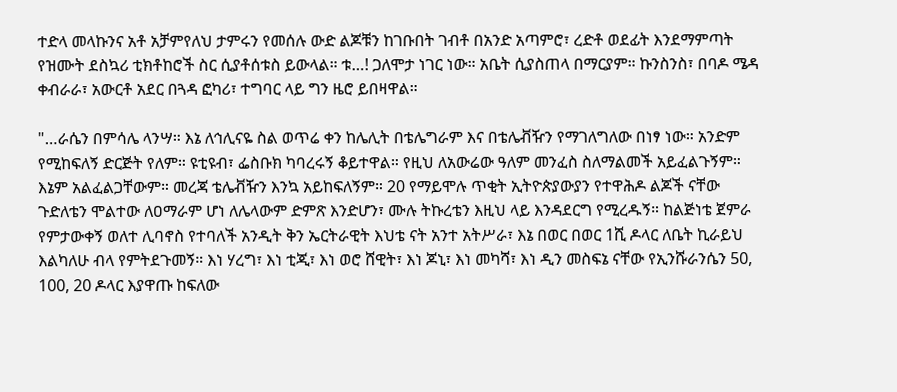ተድላ መላኩንና አቶ አቻምየለህ ታምሩን የመሰሉ ውድ ልጆቹን ከገቡበት ገብቶ በአንድ አጣምሮ፣ ረድቶ ወደፊት እንደማምጣት የዝሙት ደስኳሪ ቲክቶከሮች ስር ሲያቶሰቱስ ይውላል። ቱ…! ጋለሞታ ነገር ነው። አቤት ሲያስጠላ በማርያም። ኩንስንስ፣ በባዶ ሜዳ ቀብራራ፣ አውርቶ አደር በጓዳ ፎካሪ፣ ተግባር ላይ ግን ዜሮ ይበዛዋል።

"…ራሴን በምሳሌ ላንሣ። እኔ ለኅሊናዬ ስል ወጥሬ ቀን ከሌሊት በቴሌግራም እና በቴሌቭዥን የማገለግለው በነፃ ነው። አንድም የሚከፍለኝ ድርጅት የለም። ዩቲዩብ፣ ፌስቡክ ካባረሩኝ ቆይተዋል። የዚህ ለአውሬው ዓለም መንፈስ ስለማልመች አይፈልጉኝም። እኔም አልፈልጋቸውም። መረጃ ቴሌቭዥን እንኳ አይከፍለኝም። 20 የማይሞሉ ጥቂት ኢትዮጵያውያን የተዋሕዶ ልጆች ናቸው ጉድለቴን ሞልተው ለዐማራም ሆነ ለሌላውም ድምጽ እንድሆን፣ ሙሉ ትኩረቴን እዚህ ላይ እንዳደርግ የሚረዱኝ። ከልጅነቴ ጀምራ የምታውቀኝ ወለተ ሊባኖስ የተባለች አንዲት ቅን ኤርትራዊት እህቴ ናት አንተ አትሥራ፣ እኔ በወር በወር 1ሺ ዶላር ለቤት ኪራይህ እልካለሁ ብላ የምትደጉመኝ። እነ ሃረግ፣ እነ ቲጂ፣ እነ ወሮ ሸዊት፣ እነ ጆኒ፣ እነ መካሻ፣ እነ ዲን መስፍኔ ናቸው የኢንሹራንሴን 50, 100, 20 ዶላር እያዋጡ ከፍለው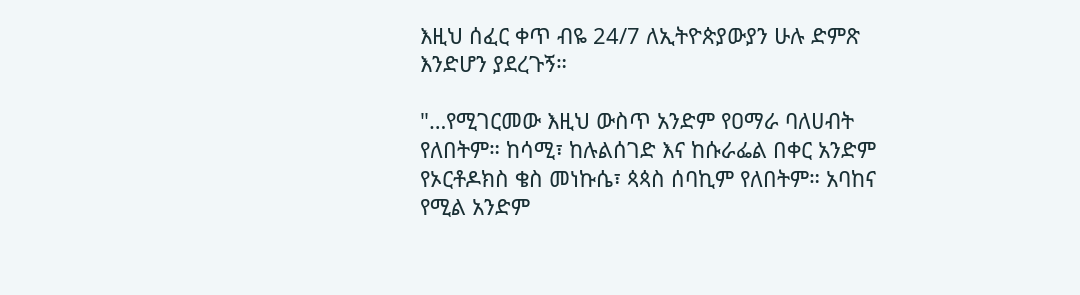እዚህ ሰፈር ቀጥ ብዬ 24/7 ለኢትዮጵያውያን ሁሉ ድምጽ እንድሆን ያደረጉኝ።

"…የሚገርመው እዚህ ውስጥ አንድም የዐማራ ባለሀብት የለበትም። ከሳሚ፣ ከሉልሰገድ እና ከሱራፌል በቀር አንድም የኦርቶዶክስ ቄስ መነኩሴ፣ ጳጳስ ሰባኪም የለበትም። አባከና የሚል አንድም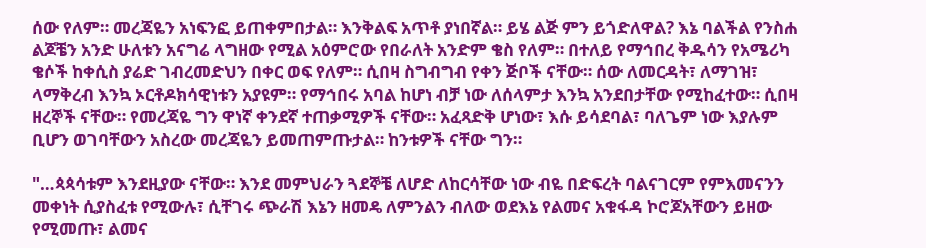ሰው የለም። መረጃዬን አነፍንፎ ይጠቀምበታል። እንቅልፍ አጥቶ ያነበኛል። ይሄ ልጅ ምን ይጎድለዋል? እኔ ባልችል የንስሐ ልጆቼን አንድ ሁለቱን አናግሬ ላግዘው የሚል አዕምሮው የበራለት አንድም ቄስ የለም። በተለይ የማኅበረ ቅዱሳን የአሜሪካ ቄሶች ከቀሲስ ያሬድ ገብረመድህን በቀር ወፍ የለም። ሲበዛ ስግብግብ የቀን ጅቦች ናቸው። ሰው ለመርዳት፣ ለማገዝ፣ ላማቅረብ እንኳ ኦርቶዶክሳዊነቱን አያዩም። የማኅበሩ አባል ከሆነ ብቻ ነው ለሰላምታ እንኳ አንደበታቸው የሚከፈተው። ሲበዛ ዘረኞች ናቸው። የመረጃዬ ግን ዋነኛ ቀንደኛ ተጠቃሚዎች ናቸው። አፈጻድቅ ሆነው፣ እሱ ይሳደባል፣ ባለጌም ነው እያሉም ቢሆን ወገባቸውን አስረው መረጃዬን ይመጠምጡታል። ከንቱዎች ናቸው ግን።

"…ጳጳሳቱም እንደዚያው ናቸው። እንደ መምህራን ጓደኞቼ ለሆድ ለከርሳቸው ነው ብዬ በድፍረት ባልናገርም የምእመናንን መቀነት ሲያስፈቱ የሚውሉ፣ ሲቸገሩ ጭራሽ እኔን ዘመዴ ለምንልን ብለው ወደእኔ የልመና አቁፋዳ ኮሮጆአቸውን ይዘው የሚመጡ፣ ልመና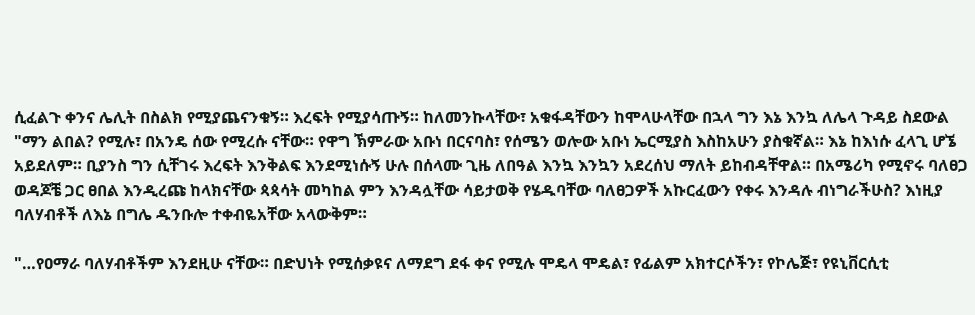ሲፈልጉ ቀንና ሌሊት በስልክ የሚያጨናንቁኝ። እረፍት የሚያሳጡኝ። ከለመንኩላቸው፣ አቁፋዳቸውን ከሞላሁላቸው በኋላ ግን እኔ እንኳ ለሌላ ጉዳይ ስደውል "ማን ልበል? የሚሉ፣ በአንዴ ሰው የሚረሱ ናቸው። የዋግ ኽምራው አቡነ በርናባስ፣ የሰሜን ወሎው አቡነ ኤርሚያስ እስከአሁን ያስቁኛል። እኔ ከእነሱ ፈላጊ ሆኜ አይደለም። ቢያንስ ግን ሲቸገሩ እረፍት እንቅልፍ እንደሚነሱኝ ሁሉ በሰላሙ ጊዜ ለበዓል እንኳ እንኳን አደረሰህ ማለት ይከብዳቸዋል። በአሜሪካ የሚኖሩ ባለፀጋ ወዳጆቼ ጋር ፀበል እንዲረጩ ከላክናቸው ጳጳሳት መካከል ምን እንዳሏቸው ሳይታወቅ የሄዱባቸው ባለፀጋዎች አኩርፈውን የቀሩ እንዳሉ ብነግራችሁስ? እነዚያ ባለሃብቶች ለእኔ በግሌ ዱንቡሎ ተቀብዬአቸው አላውቅም።

"…የዐማራ ባለሃብቶችም እንደዚሁ ናቸው። በድህነት የሚሰቃዩና ለማደግ ደፋ ቀና የሚሉ ሞዴላ ሞዴል፣ የፊልም አክተርሶችን፣ የኮሌጅ፣ የዩኒቨርሲቲ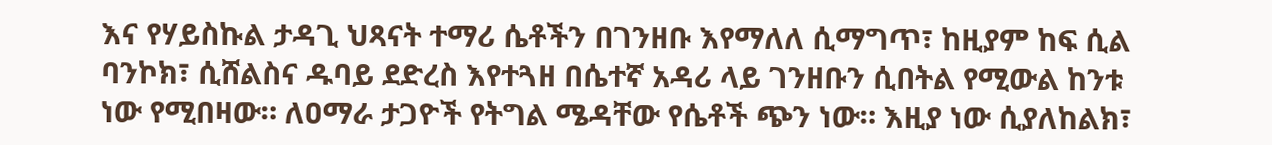እና የሃይስኩል ታዳጊ ህጻናት ተማሪ ሴቶችን በገንዘቡ እየማለለ ሲማግጥ፣ ከዚያም ከፍ ሲል ባንኮክ፣ ሲሸልስና ዱባይ ደድረስ እየተጓዘ በሴተኛ አዳሪ ላይ ገንዘቡን ሲበትል የሚውል ከንቱ ነው የሚበዛው። ለዐማራ ታጋዮች የትግል ሜዳቸው የሴቶች ጭን ነው። እዚያ ነው ሲያለከልክ፣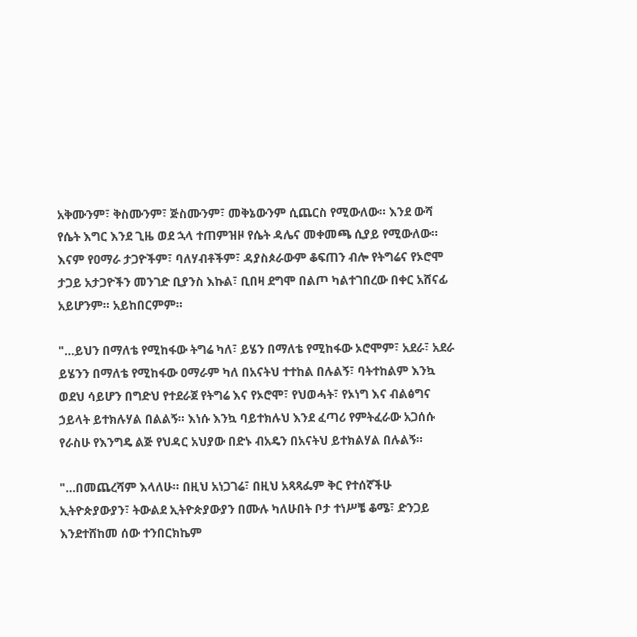አቅሙንም፣ ቅስሙንም፣ ጅስሙንም፣ መቅኔውንም ሲጨርስ የሚውለው። እንደ ውሻ የሴት እግር እንደ ጊዜ ወደ ኋላ ተጠምዝዞ የሴት ዳሌና መቀመጫ ሲያይ የሚውለው። እናም የዐማራ ታጋዮችም፣ ባለሃብቶችም፣ ዳያስጶራውም ቆፍጠን ብሎ የትግሬና የኦሮሞ ታጋይ አታጋዮችን መንገድ ቢያንስ እኩል፣ ቢበዛ ደግሞ በልጦ ካልተገበረው በቀር አሸናፊ አይሆንም። አይከበርምም።

"…ይህን በማለቴ የሚከፋው ትግሬ ካለ፣ ይሄን በማለቴ የሚከፋው ኦሮሞም፣ አደራ፣ አደራ ይሄንን በማለቴ የሚከፋው ዐማራም ካለ በአናትህ ተተከል በሉልኝ፣ ባትተከልም እንኳ ወደህ ሳይሆን በግድህ የተደራጀ የትግሬ እና የኦሮሞ፣ የህወሓት፣ የኦነግ እና ብልፅግና ኃይላት ይተክሉሃል በልልኝ። እነሱ እንኳ ባይተክሉህ እንደ ፈጣሪ የምትፈራው አጋሰሱ የራስሁ የእንግዴ ልጅ የህዳር አህያው በድኑ ብአዴን በአናትህ ይተክልሃል በሉልኝ።

"…በመጨረሻም እላለሁ። በዚህ አነጋገሬ፣ በዚህ አጻጻፌም ቅር የተሰኛችሁ ኢትዮጵያውያን፣ ትውልደ ኢትዮጵያውያን በሙሉ ካለሁበት ቦታ ተነሥቼ ቆሜ፣ ድንጋይ እንደተሸከመ ሰው ተንበርክኬም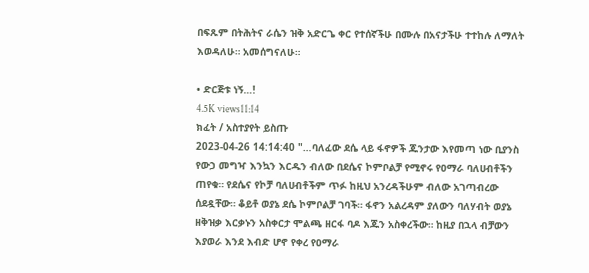በፍጹም በትሕትና ራሴን ዝቅ አድርጌ ቀር የተሰኛችሁ በሙሉ በአናታችሁ ተተከሉ ለማለት እወዳለሁ። አመሰግናለሁ።

• ድርጅቱ ነኝ…!
4.5K views11:14
ክፈት / አስተያየት ይስጡ
2023-04-26 14:14:40 "…ባለፈው ደሴ ላይ ፋኖዎች ጁንታው እየመጣ ነው ቢያንስ የውኃ መግዣ እንኳን እርዱን ብለው በደሴና ኮምቦልቻ የሚኖሩ የዐማራ ባለሀብቶችን ጠየቁ። የደሴና የኮቻ ባለሀብቶችም ጥፉ ከዚህ አንረዳችሁም ብለው አገጣብረው ሰደዷቸው። ቆይቶ ወያኔ ደሴ ኮምቦልቻ ገባች። ፋኖን አልረዳም ያለውን ባለሃብት ወያኔ ዘቅዝቃ እርቃኑን አስቀርታ ሞልጫ ዘርፋ ባዶ እጁን አስቀረችው። ከዚያ በኋላ ብቻውን እያወራ እንደ እብድ ሆኖ የቀረ የዐማራ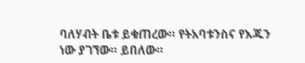ባለሃብት ቤቱ ይቁጠረው። የትአባቱንስና የእጁን ነው ያገኘው። ይበለው።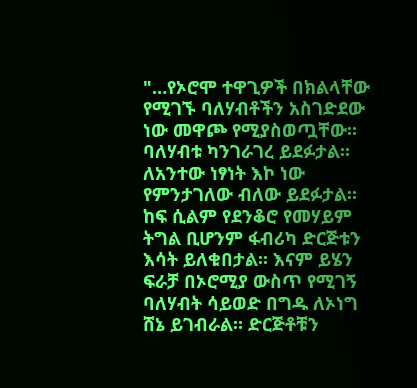"…የኦሮሞ ተዋጊዎች በክልላቸው የሚገኙ ባለሃብቶችን አስገድደው ነው መዋጮ የሚያስወጧቸው። ባለሃብቱ ካንገራገረ ይደፉታል። ለአንተው ነፃነት እኮ ነው የምንታገለው ብለው ይደፉታል። ከፍ ሲልም የደንቆሮ የመሃይም ትግል ቢሆንም ፋብሪካ ድርጅቱን እሳት ይለቁበታል። እናም ይሄን ፍራቻ በኦሮሚያ ውስጥ የሚገኝ ባለሃብት ሳይወድ በግዱ ለኦነግ ሸኔ ይገብራል። ድርጅቶቹን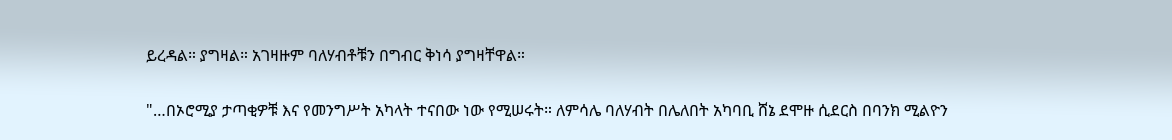ይረዳል። ያግዛል። አገዛዙም ባለሃብቶቹን በግብር ቅነሳ ያግዛቸዋል።

"…በኦሮሚያ ታጣቂዎቹ እና የመንግሥት አካላት ተናበው ነው የሚሠሩት። ለምሳሌ ባለሃብት በሌለበት አካባቢ ሸኔ ደሞዙ ሲደርስ በባንክ ሚልዮን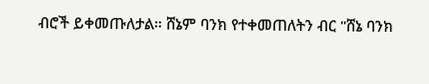ብሮች ይቀመጡለታል። ሸኔም ባንክ የተቀመጠለትን ብር "ሸኔ ባንክ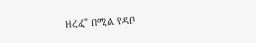ዘረፈ" በሚል የዳቦ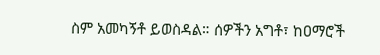ስም አመካኝቶ ይወስዳል። ሰዎችን አግቶ፣ ከዐማሮች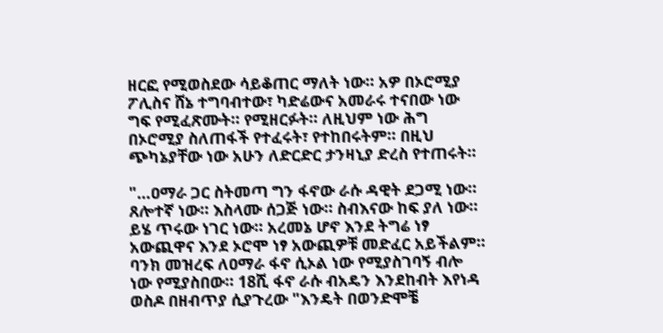ዘርፎ የሚወስደው ሳይቆጠር ማለት ነው። አዎ በኦሮሚያ ፖሊስና ሸኔ ተግባብተው፣ ካድሬውና አመራሩ ተናበው ነው ግፍ የሚፈጽሙት። የሚዘርፉት። ለዚህም ነው ሕግ በኦሮሚያ ስለጠፋች የተፈሩት፣ የተከበሩትም። በዚህ ጭካኔያቸው ነው አሁን ለድርድር ታንዛኒያ ድረስ የተጠሩት።

"…ዐማራ ጋር ስትመጣ ግን ፋኖው ራሱ ዳዊት ደጋሚ ነው። ጸሎተኛ ነው። እስላሙ ሰጋጅ ነው። ስብእናው ከፍ ያለ ነው። ይሄ ጥሩው ነገር ነው። አረመኔ ሆኖ እንደ ትግሬ ነፃ አውጪዋና እንደ ኦሮሞ ነፃ አውጪዎቹ መድፈር አይችልም። ባንክ መዝረፍ ለዐማራ ፋኖ ሲኦል ነው የሚያስገባኝ ብሎ ነው የሚያስበው። 18ሺ ፋኖ ራሱ ብአዴን እንደከብት እየነዳ ወስዶ በዘብጥያ ሲያጉረው "እንዴት በወንድሞቼ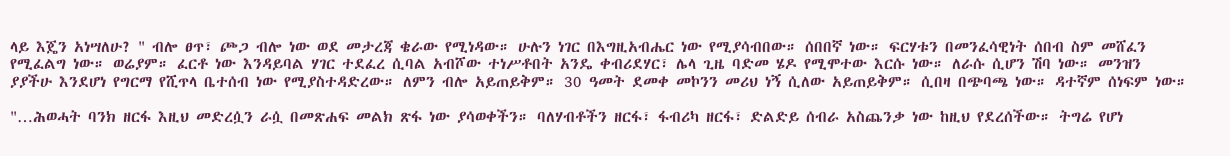ላይ እጄን አነሣለሁ? " ብሎ ፀጥ፣ ጮጋ ብሎ ነው ወደ መታረጃ ቄራው የሚነዳው። ሁሉን ነገር በእግዚአብሔር ነው የሚያሳብበው። ሰበበኛ ነው። ፍርሃቱን በመንፈሳዊነት ሰበብ ስም መሸፈን የሚፈልግ ነው። ወሬያም። ፈርቶ ነው እንዳይባል ሃገር ተደፈረ ሲባል አብሾው ተነሥቶበት አንዴ ቀብሪደሃር፣ ሌላ ጊዜ ባድመ ሄዶ የሚሞተው እርሱ ነው። ለራሱ ሲሆን ሽባ ነው። መንዝን ያያችሁ እንደሆነ የግርማ የሺጥላ ቤተሰብ ነው የሚያስተዳድረው። ለምን ብሎ አይጠይቅም። 30 ዓመት ደመቀ መኮንን መሪህ ነኝ ሲለው አይጠይቅም። ሲበዛ በጭባጫ ነው። ዳተኛም ሰነፍም ነው።

"…ሕወሓት ባንክ ዘርፋ እዚህ መድረሷን ራሷ በመጽሐፍ መልክ ጽፋ ነው ያሳወቀችን። ባለሃብቶችን ዘርፋ፣ ፋብሪካ ዘርፋ፣ ድልድይ ሰብራ አስጨንቃ ነው ከዚህ የደረሰችው። ትግሬ የሆነ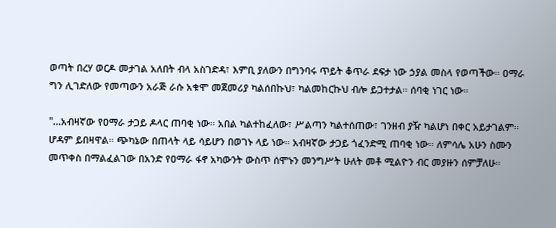ወጣት በረሃ ወርዶ መታገል አለበት ብላ አስገድዳ፣ እምቢ ያለውን በግንባሩ ጥይት ቆጥራ ደፍታ ነው ኃያል መስላ የወጣችው። ዐማራ ግን ሊገድለው የመጣውን አራጅ ራሱ አቁሞ መጀመሪያ ካልሰበኩህ፣ ካልመከርኩህ ብሎ ይጋተታል። ሰባቂ ነገር ነው።

"…አብዛኛው የዐማራ ታጋይ ዶላር ጠባቂ ነው። አበል ካልተከፈለው፣ ሥልጣን ካልተሰጠው፣ ገንዘብ ያዥ ካልሆነ በቀር አይታገልም። ሆዳም ይበዛዋል። ጭካኔው በጠላት ላይ ሳይሆን በወገኑ ላይ ነው። አብዛኛው ታጋይ ጎፈንድሚ ጠባቂ ነው። ለምሳሌ አሁን ስሙን መጥቀስ በማልፈልገው በአንድ የዐማራ ፋኖ አካውንት ውስጥ ሰሞኑን መንግሥት ሁለት መቶ ሚልዮን ብር መያዙን ሰምቻለሁ።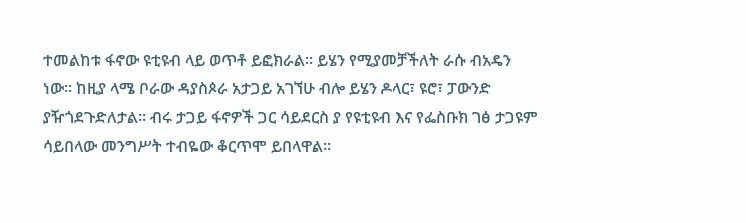ተመልከቱ ፋኖው ዩቲዩብ ላይ ወጥቶ ይፎክራል። ይሄን የሚያመቻችለት ራሱ ብአዴን ነው። ከዚያ ላሜ ቦራው ዳያስጶራ አታጋይ አገኘሁ ብሎ ይሄን ዶላር፣ ዩሮ፣ ፓውንድ ያዥጎደጉድለታል። ብሩ ታጋይ ፋኖዎች ጋር ሳይደርስ ያ የዩቲዩብ እና የፌስቡክ ገፅ ታጋዩም ሳይበላው መንግሥት ተብዬው ቆርጥሞ ይበላዋል።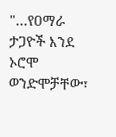"…የዐማራ ታጋዮች እንደ ኦሮሞ ወንድሞቻቸው፣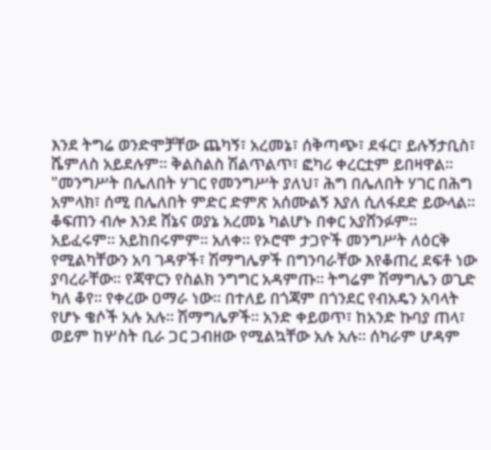እንደ ትግሬ ወንድሞቻቸው ጨካኝ፣ አረመኔ፣ ሰቅጣጭ፣ ደፋር፣ ይሉኝታቢስ፣ ሼምለስ አይደሉም። ቅልስልስ ሽልጥልጥ፣ ፎካሪ ቀረርቷም ይበዛዋል። "መንግሥት በሌለበት ሃገር የመንግሥት ያለህ፣ ሕግ በሌለበት ሃገር በሕግ አምላክ፣ ሰሚ በሌለበት ምድር ድምጽ አሰሙልኝ እያለ ሲለፋደድ ይውላል። ቆፍጠን ብሎ እንደ ሸኔና ወያኔ አረመኔ ካልሆኑ በቀር አያሸንፉም። አይፈሩም። አይከበሩምም። አለቀ። የኦሮሞ ታጋዮች መንግሥት ለዕርቅ የሚልካቸውን አባ ገዳዎች፣ ሽማግሌዎች በግንባራቸው እየቆጠረ ደፍቶ ነው ያባረራቸው። የጃዋርን የስልክ ንግግር አዳምጡ። ትግሬም ሽማግሌን ወጊድ ካለ ቆየ። የቀረው ዐማራ ነው። በተለይ በጎጃም በጎንደር የብአዴን አባላት የሆኑ ቄሶች አሉ አሉ። ሽማግሌዎች። አንድ ቀይወጥ፣ ከአንድ ኩባያ ጠላ፣ ወይም ከሦስት ቢራ ጋር ጋብዘው የሚልኳቸው አሉ አሉ። ሰካራም ሆዳም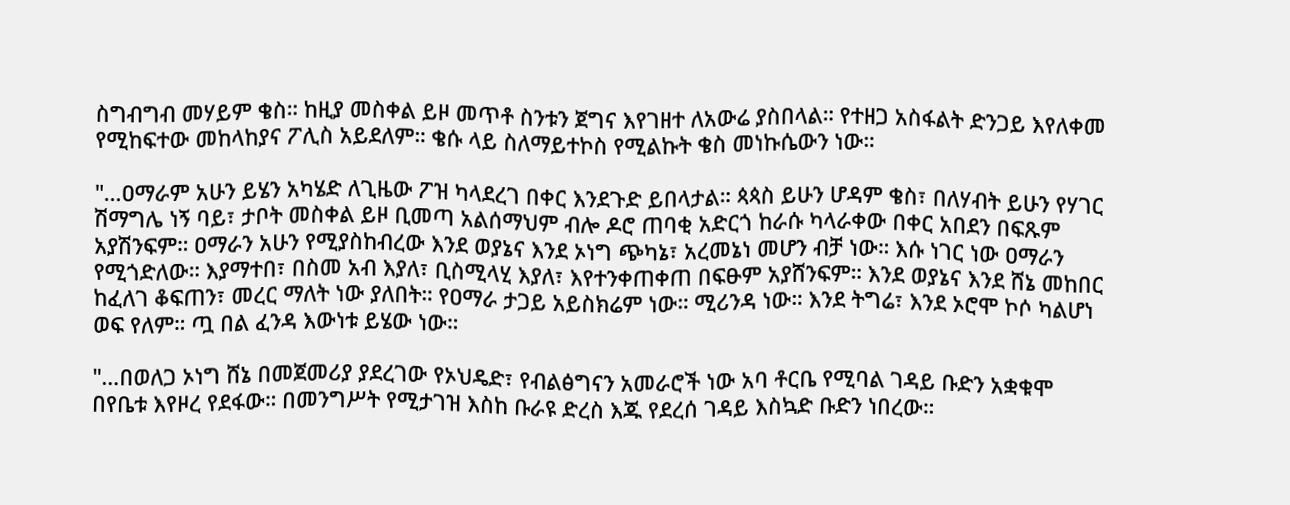ስግብግብ መሃይም ቄስ። ከዚያ መስቀል ይዞ መጥቶ ስንቱን ጀግና እየገዘተ ለአውሬ ያስበላል። የተዘጋ አስፋልት ድንጋይ እየለቀመ የሚከፍተው መከላከያና ፖሊስ አይደለም። ቄሱ ላይ ስለማይተኮስ የሚልኩት ቄስ መነኩሴውን ነው።

"…ዐማራም አሁን ይሄን አካሄድ ለጊዜው ፖዝ ካላደረገ በቀር እንደጉድ ይበላታል። ጳጳስ ይሁን ሆዳም ቄስ፣ በለሃብት ይሁን የሃገር ሽማግሌ ነኝ ባይ፣ ታቦት መስቀል ይዞ ቢመጣ አልሰማህም ብሎ ዶሮ ጠባቂ አድርጎ ከራሱ ካላራቀው በቀር አበደን በፍጹም አያሽንፍም። ዐማራን አሁን የሚያስከብረው እንደ ወያኔና እንደ ኦነግ ጭካኔ፣ አረመኔነ መሆን ብቻ ነው። እሱ ነገር ነው ዐማራን የሚጎድለው። እያማተበ፣ በስመ አብ እያለ፣ ቢስሚላሂ እያለ፣ እየተንቀጠቀጠ በፍፁም አያሸንፍም። እንደ ወያኔና እንደ ሸኔ መከበር ከፈለገ ቆፍጠን፣ መረር ማለት ነው ያለበት። የዐማራ ታጋይ አይስክሬም ነው። ሚሪንዳ ነው። እንደ ትግሬ፣ እንደ ኦሮሞ ኮሶ ካልሆነ ወፍ የለም። ጧ በል ፈንዳ እውነቱ ይሄው ነው።

"…በወለጋ ኦነግ ሸኔ በመጀመሪያ ያደረገው የኦህዴድ፣ የብልፅግናን አመራሮች ነው አባ ቶርቤ የሚባል ገዳይ ቡድን አቋቁሞ በየቤቱ እየዞረ የደፋው። በመንግሥት የሚታገዝ እስከ ቡራዩ ድረስ እጁ የደረሰ ገዳይ እስኳድ ቡድን ነበረው።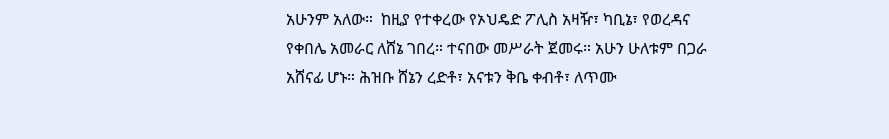አሁንም አለው።  ከዚያ የተቀረው የኦህዴድ ፖሊስ አዛዥ፣ ካቢኔ፣ የወረዳና የቀበሌ አመራር ለሸኔ ገበረ። ተናበው መሥራት ጀመሩ። አሁን ሁለቱም በጋራ አሸናፊ ሆኑ። ሕዝቡ ሸኔን ረድቶ፣ አናቱን ቅቤ ቀብቶ፣ ለጥሙ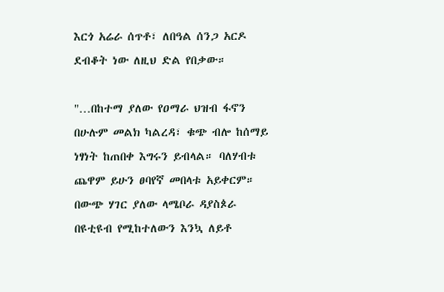እርጎ አሬራ ሰጥቶ፣ ለበዓል ሰንጋ አርዶ ደብቆት ነው ለዚህ ድል የበቃው።

"…በከተማ ያለው የዐማራ ህዝብ ፋኖን በሁሉም መልክ ካልረዳ፣ ቁጭ ብሎ ከሰማይ ነፃነት ከጠበቀ እግሩን ይብላል። ባለሃብቱ ጨዋም ይሁን ፀባየኛ መበላቱ አይቀርም። በውጭ ሃገር ያለው ላሜቦራ ዳያስጶራ በዩቲዩብ የሚከተለውን እንኳ ለይቶ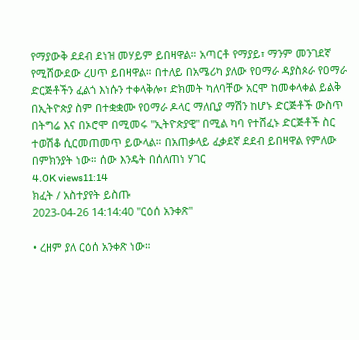የማያውቅ ደደብ ደነዝ መሃይም ይበዛዋል። አጣርቶ የማያይ፣ ማንም መንገደኛ የሚሸውደው ረሀጥ ይበዛዋል። በተለይ በአሜሪካ ያለው የዐማራ ዳያስጶራ የዐማራ ድርጅቶችን ፈልጎ እነሱን ተቀላቅሎ፣ ድክመት ካለባቸው አርሞ ከመቀላቀል ይልቅ በኢትዮጵያ ስም በተቋቋሙ የዐማራ ዶላር ማለቢያ ማሽን ከሆኑ ድርጅቶች ውስጥ በትግሬ እና በኦሮሞ በሚመሩ "ኢትዮጵያዊ" በሚል ካባ የተሸፈኑ ድርጅቶች ስር ተወሽቆ ሲርመጠመጥ ይውላል። በአጠቃላይ ፈቃደኛ ደደብ ይበዛዋል የምለው በምክንያት ነው። ሰው እንዴት በሰለጠነ ሃገር
4.0K views11:14
ክፈት / አስተያየት ይስጡ
2023-04-26 14:14:40 "ርዕሰ አንቀጽ"

• ረዘም ያለ ርዕሰ አንቀጽ ነው።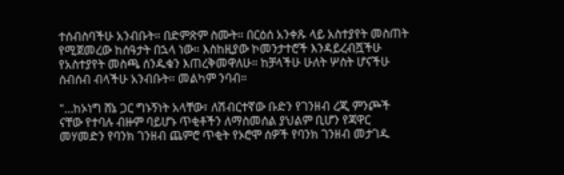ተሰብስባችሁ አንብቡት። በድምጽም ስሙት። በርዕሰ አንቀጹ ላይ አስተያየት መስጠት የሚጀመረው ከሰዓታት በኋላ ነው። እስከዚያው ኮመንታተሮች እንዳይረብሿችሁ የአስተያየት መስጫ ሰንዱቁን እጠረቅመዋለሁ። ከቻላችሁ ሁለት ሦስት ሆናችሁ ሰብሰብ ብላችሁ አንብቡት። መልካም ንባብ።

"…ከኦነግ ሸኔ ጋር ግኑኝነት አላቸው፣ ለሽብርተኛው ቡድን የገንዘብ ረጂ ምንጮች ናቸው የተባሉ ብዙም ባይሆኑ ጥቂቶችን ለማስመሰል ያህልም ቢሆን የጃዋር መሃመድን የባንክ ገንዘብ ጨምሮ ጥቂት የኦሮሞ ሰዎች የባንክ ገንዘብ መታገዱ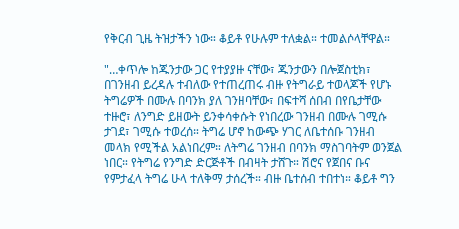የቅርብ ጊዜ ትዝታችን ነው። ቆይቶ የሁሉም ተለቋል። ተመልሶላቸዋል።

"…ቀጥሎ ከጁንታው ጋር የተያያዙ ናቸው፣ ጁንታውን በሎጀስቲክ፣ በገንዘብ ይረዳሉ ተብለው የተጠረጠሩ ብዙ የትግራይ ተወላጆች የሆኑ ትግሬዎች በሙሉ በባንክ ያለ ገንዘባቸው፣ በፍተሻ ሰበብ በየቤታቸው ተዙሮ፣ ለንግድ ይዘውት ይንቀሳቀሱት የነበረው ገንዘብ በሙሉ ገሚሱ ታገደ፣ ገሚሱ ተወረሰ። ትግሬ ሆኖ ከውጭ ሃገር ለቤተሰቡ ገንዘብ መላክ የሚችል አልነበረም። ለትግሬ ገንዘብ በባንክ ማስገባትም ወንጀል ነበር። የትግሬ የንግድ ድርጅቶች በብዛት ታሸጉ። ሽሮና የጀበና ቡና የምታፈላ ትግሬ ሁላ ተለቅማ ታሰረች። ብዙ ቤተሰብ ተበተነ። ቆይቶ ግን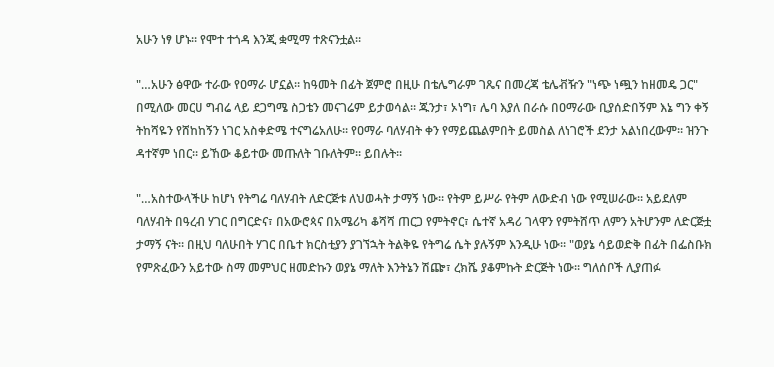አሁን ነፃ ሆኑ። የሞተ ተጎዳ እንጂ ቋሚማ ተጽናንቷል።

"…አሁን ፅዋው ተራው የዐማራ ሆኗል። ከዓመት በፊት ጀምሮ በዚሁ በቴሌግራም ገጼና በመረጃ ቴሌቭዥን "ነጭ ነጯን ከዘመዴ ጋር" በሚለው መርሀ ግብሬ ላይ ደጋግሜ ስጋቴን መናገሬም ይታወሳል። ጁንታ፣ ኦነግ፣ ሌባ እያለ በራሱ በዐማራው ቢያሰድበኝም እኔ ግን ቀኝ ትከሻዬን የሸከከኝን ነገር አስቀድሜ ተናግሬአለሁ። የዐማራ ባለሃብት ቀን የማይጨልምበት ይመስል ለነገሮች ደንታ አልነበረውም። ዝንጉ ዳተኛም ነበር። ይኸው ቆይተው መጡለት ገቡለትም። ይበሉት።

"…አስተውላችሁ ከሆነ የትግሬ ባለሃብት ለድርጅቱ ለህወሓት ታማኝ ነው። የትም ይሥራ የትም ለውድብ ነው የሚሠራው። አይደለም ባለሃብት በዓረብ ሃገር በግርድና፣ በአውሮጳና በአሜሪካ ቆሻሻ ጠርጋ የምትኖር፣ ሴተኛ አዳሪ ገላዋን የምትሸጥ ለምን አትሆንም ለድርጅቷ ታማኝ ናት። በዚህ ባለሁበት ሃገር በቤተ ክርስቲያን ያገኘኋት ትልቅዬ የትግሬ ሴት ያሉኝም እንዲሁ ነው። "ወያኔ ሳይወድቅ በፊት በፌስቡክ የምጽፈውን አይተው ስማ መምህር ዘመድኩን ወያኔ ማለት እንትኔን ሽጬ፣ ረክሼ ያቆምኩት ድርጅት ነው። ግለሰቦች ሊያጠፉ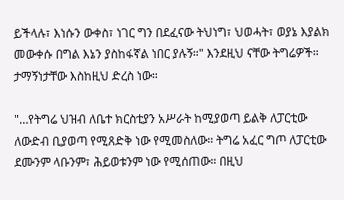ይችላሉ፣ እነሱን ውቀስ፣ ነገር ግን በደፈናው ትህነግ፣ ህወሓት፣ ወያኔ እያልክ መውቀሱ በግል እኔን ያስከፋኛል ነበር ያሉኝ።" እንደዚህ ናቸው ትግሬዎች። ታማኝነታቸው እስከዚህ ድረስ ነው።

"…የትግሬ ህዝብ ለቤተ ክርስቲያን አሥራት ከሚያወጣ ይልቅ ለፓርቲው ለውድብ ቢያወጣ የሚጸድቅ ነው የሚመስለው። ትግሬ አፈር ግጦ ለፓርቲው ደሙንም ላቡንም፣ ሕይወቱንም ነው የሚሰጠው። በዚህ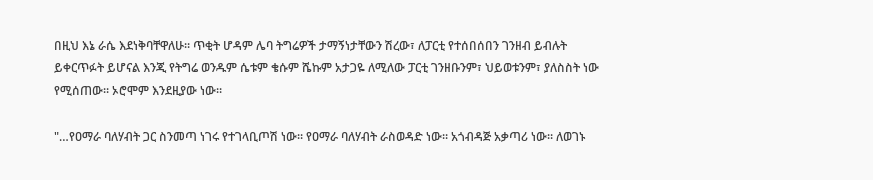በዚህ እኔ ራሴ እደነቅባቸዋለሁ። ጥቂት ሆዳም ሌባ ትግሬዎች ታማኝነታቸውን ሽረው፣ ለፓርቲ የተሰበሰበን ገንዘብ ይብሉት ይቀርጥፉት ይሆናል እንጂ የትግሬ ወንዱም ሴቱም ቄሱም ሼኩም አታጋዬ ለሚለው ፓርቲ ገንዘቡንም፣ ህይወቱንም፣ ያለስስት ነው የሚሰጠው። ኦሮሞም እንደዚያው ነው።

"…የዐማራ ባለሃብት ጋር ስንመጣ ነገሩ የተገላቢጦሽ ነው። የዐማራ ባለሃብት ራስወዳድ ነው። አጎብዳጅ አቃጣሪ ነው። ለወገኑ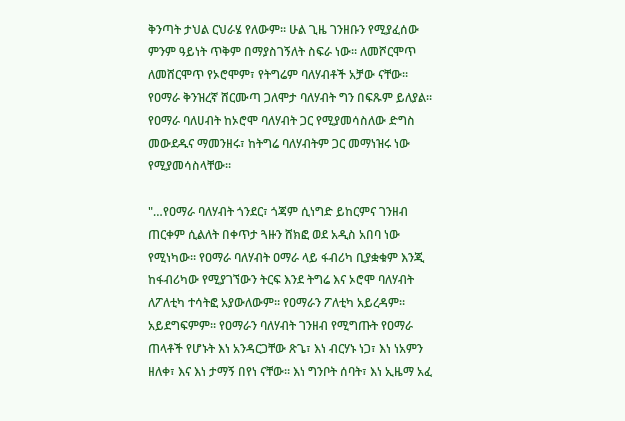ቅንጣት ታህል ርህራሄ የለውም። ሁል ጊዜ ገንዘቡን የሚያፈሰው ምንም ዓይነት ጥቅም በማያስገኝለት ስፍራ ነው። ለመሾርሞጥ ለመሸርሞጥ የኦሮሞም፣ የትግሬም ባለሃብቶች አቻው ናቸው። የዐማራ ቅንዝረኛ ሸርሙጣ ጋለሞታ ባለሃብት ግን በፍጹም ይለያል። የዐማራ ባለሀብት ከኦሮሞ ባለሃብት ጋር የሚያመሳስለው ድግስ መውደዱና ማመንዘሩ፣ ከትግሬ ባለሃብትም ጋር መማነዝሩ ነው የሚያመሳስላቸው።

"…የዐማራ ባለሃብት ጎንደር፣ ጎጃም ሲነግድ ይከርምና ገንዘብ ጠርቀም ሲልለት በቀጥታ ጓዙን ሸክፎ ወደ አዲስ አበባ ነው የሚነካው። የዐማራ ባለሃብት ዐማራ ላይ ፋብሪካ ቢያቋቁም እንጂ ከፋብሪካው የሚያገኘውን ትርፍ እንደ ትግሬ እና ኦሮሞ ባለሃብት ለፖለቲካ ተሳትፎ አያውለውም። የዐማራን ፖለቲካ አይረዳም። አይደግፍምም። የዐማራን ባለሃብት ገንዘብ የሚግጡት የዐማራ ጠላቶች የሆኑት እነ አንዳርጋቸው ጽጌ፣ እነ ብርሃኑ ነጋ፣ እነ ነአምን ዘለቀ፣ እና እነ ታማኝ በየነ ናቸው። እነ ግንቦት ሰባት፣ እነ ኢዜማ አፈ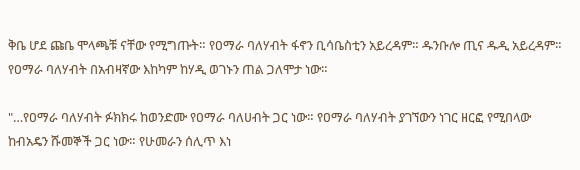ቅቤ ሆደ ጩቤ ሞላጫቹ ናቸው የሚግጡት። የዐማራ ባለሃብት ፋኖን ቢሳቤስቲን አይረዳም። ዱንቡሎ ጢና ዱዲ አይረዳም። የዐማራ ባለሃብት በአብዛኛው እከካም ከሃዲ ወገኑን ጠል ጋለሞታ ነው።

"…የዐማራ ባለሃብት ፉክክሩ ከወንድሙ የዐማራ ባለሀብት ጋር ነው። የዐማራ ባለሃብት ያገኘውን ነገር ዘርፎ የሚበላው ከብአዴን ሹመኞች ጋር ነው። የሁመራን ሰሊጥ እነ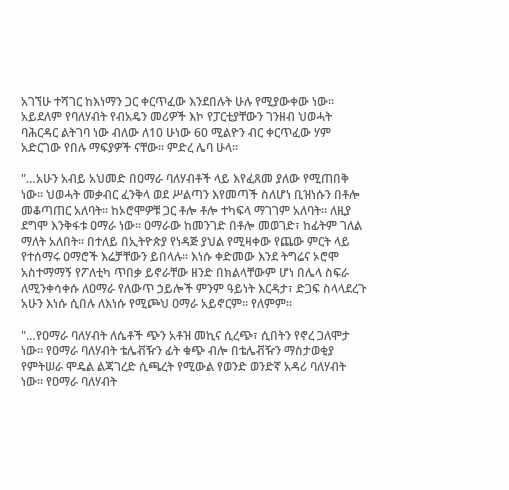አገኘሁ ተሻገር ከእነማን ጋር ቀርጥፈው እንደበሉት ሁሉ የሚያውቀው ነው። አይደለም የባለሃብት የብአዴን መሪዎች እኮ የፓርቲያቸውን ገንዘብ ህወሓት ባሕርዳር ልትገባ ነው ብለው ለ10 ሁነው 60 ሚልዮን ብር ቀርጥፈው ሃም አድርገው የበሉ ማፍያዎች ናቸው። ምድረ ሌባ ሁላ።

"…አሁን አብይ አህመድ በዐማራ ባለሃብቶች ላይ እየፈጸመ ያለው የሚጠበቅ ነው። ህወሓት መቃብር ፈንቅላ ወደ ሥልጣን እየመጣች ስለሆነ ቢዝነሱን በቶሎ መቆጣጠር አለባት። ከኦሮሞዎቹ ጋር ቶሎ ቶሎ ተካፍላ ማገገም አለባት። ለዚያ ደግሞ እንቅፋቱ ዐማራ ነው። ዐማራው ከመንገድ በቶሎ መወገድ፣ ከፊትም ገለል ማለት አለበት። በተለይ በኢትዮጵያ የነዳጅ ያህል የሚዛቀው የጨው ምርት ላይ የተሰማሩ ዐማሮች እሬቻቸውን ይበላሉ። እነሱ ቀድመው እንደ ትግሬና ኦሮሞ አስተማማኝ የፖለቲካ ጥበቃ ይኖራቸው ዘንድ በክልላቸውም ሆነ በሌላ ስፍራ ለሚንቀሳቀሱ ለዐማራ የለውጥ ኃይሎች ምንም ዓይነት እርዳታ፣ ድጋፍ ስላላደረጉ አሁን እነሱ ሲበሉ ለእነሱ የሚጮህ ዐማራ አይኖርም። የለምም።

"…የዐማራ ባለሃብት ለሴቶች ጭን አቶዝ መኪና ሲረጭ፣ ሲበትን የኖረ ጋለሞታ ነው። የዐማራ ባለሃብት ቴሌቭዥን ፊት ቁጭ ብሎ በቴሌቭዥን ማስታወቂያ የምትሠራ ሞዴል ልጃገረድ ሲጫረት የሚውል የወንድ ወንድኛ አዳሪ ባለሃብት ነው። የዐማራ ባለሃብት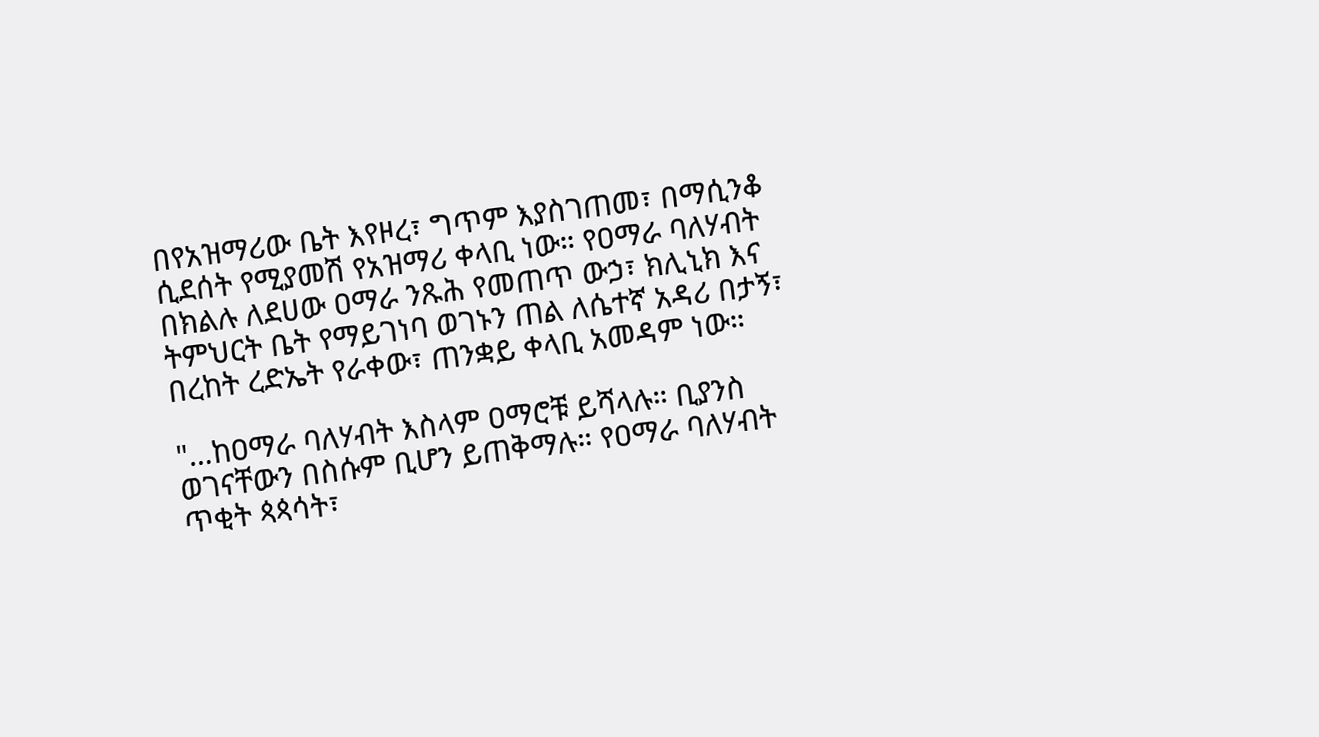በየአዝማሪው ቤት እየዞረ፣ ግጥም እያስገጠመ፣ በማሲንቆ ሲደሰት የሚያመሽ የአዝማሪ ቀላቢ ነው። የዐማራ ባለሃብት በክልሉ ለደሀው ዐማራ ንጹሕ የመጠጥ ውኃ፣ ክሊኒክ እና ትምህርት ቤት የማይገነባ ወገኑን ጠል ለሴተኛ አዳሪ በታኝ፣ በረከት ረድኤት የራቀው፣ ጠንቋይ ቀላቢ አመዳም ነው።

"…ከዐማራ ባለሃብት እስላም ዐማሮቹ ይሻላሉ። ቢያንስ ወገናቸውን በስሱም ቢሆን ይጠቅማሉ። የዐማራ ባለሃብት ጥቂት ጳጳሳት፣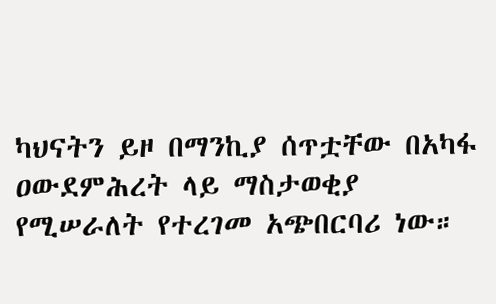ካህናትን ይዞ በማንኪያ ሰጥቷቸው በአካፋ ዐውደምሕረት ላይ ማስታወቂያ የሚሠራለት የተረገመ አጭበርባሪ ነው።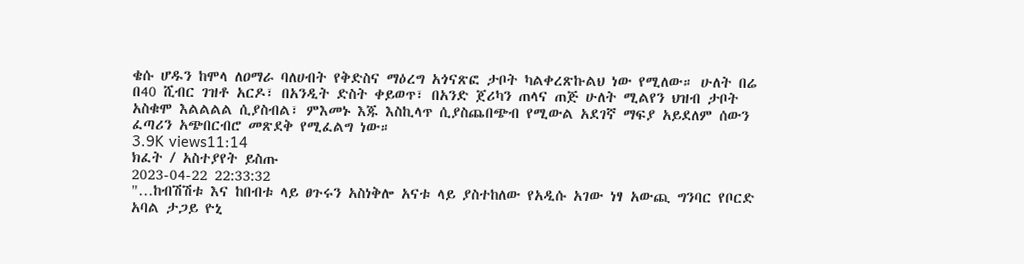ቄሱ ሆዱን ከሞላ ለዐማራ ባለሀብት የቅድስና ማዕረግ አጎናጽፎ ታቦት ካልቀረጽኩልህ ነው የሚለው። ሁለት በሬ በ40 ሺብር ገዝቶ አርዶ፣ በአንዲት ድስት ቀይወጥ፣ በአንድ ጀሪካን ጠላና ጠጅ ሁለት ሚልየን ህዝብ ታቦት አስቁሞ እልልልል ሲያስብል፣ ምእመኑ እጁ እስኪላጥ ሲያስጨበጭብ የሚውል አደገኛ ማፍያ አይደለም ሰውን ፈጣሪን አጭበርብሮ መጽደቅ የሚፈልግ ነው።
3.9K views11:14
ክፈት / አስተያየት ይስጡ
2023-04-22 22:33:32
"…ከብሽሽቱ እና ከበብቱ ላይ ፀጉሩን አስነቅሎ አናቱ ላይ ያስተከለው የአዲሱ አገው ነፃ አውጪ ግንባር የቦርድ አባል ታጋይ ዮኒ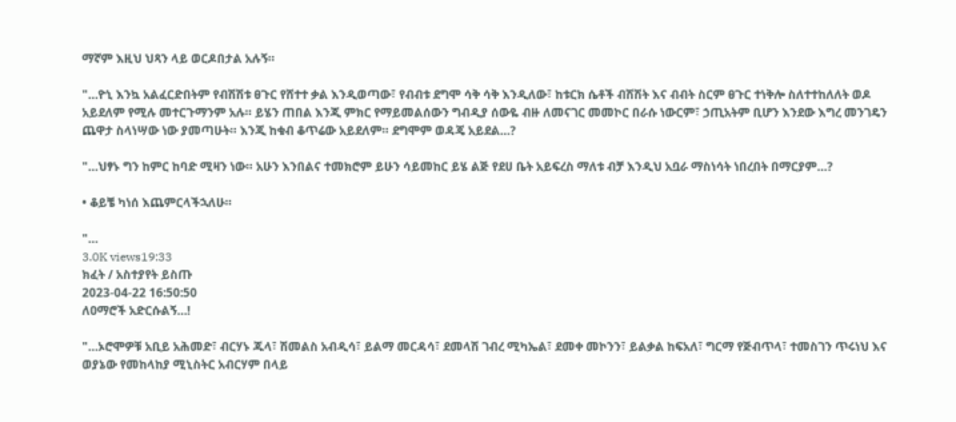ማኛም እዚህ ህጻን ላይ ወርዶበታል አሉኝ።

"…ዮኒ እንኳ አልፈርድበትም የብሽሽቱ ፀጉር የሸተተ ቃል እንዲወጣው፣ የብብቱ ደግሞ ሳቅ ሳቅ እንዲለው፣ ከቱርክ ሴቶች ብሽሽት እና ብብት ስርም ፀጉር ተነቅሎ ስለተተከለለት ወዶ አይደለም የሚሉ መተርጉማንም አሉ። ይሄን ጠበል እንጂ ምክር የማይመልሰውን ግብዲያ ሰውዬ ብዙ ለመናገር መመኮር በራሱ ነውርም፣ ኃጢአትም ቢሆን እንደው እግረ መንገዴን ጨዋታ ስላነሣው ነው ያመጣሁት። እንጂ ከቁብ ቆጥሬው አይደለም። ደግሞም ወዳጄ አይደል…?

"…ህፃኑ ግን ከምር ከባድ ሚዛን ነው። አሁን እንበልና ተመክሮም ይሁን ሳይመከር ይሄ ልጅ የደሀ ቤት አይፍረስ ማለቱ ብቻ እንዲህ አቧራ ማስነሳት ነበረበት በማርያም…?

• ቆይቼ ካነሰ እጨምርላችኋለሁ።

"…
3.0K views19:33
ክፈት / አስተያየት ይስጡ
2023-04-22 16:50:50
ለዐማሮች አድርሱልኝ…!

"…ኦሮሞዎቹ አቢይ አሕመድ፣ ብርሃኑ ጁላ፣ ሽመልስ አብዲሳ፣ ይልማ መርዳሳ፣ ደመላሽ ገብረ ሚካኤል፣ ደመቀ መኮንን፣ ይልቃል ከፍአለ፣ ግርማ የጅብጥላ፣ ተመስገን ጥሩነህ እና ወያኔው የመከላከያ ሚኒስትር አብርሃም በላይ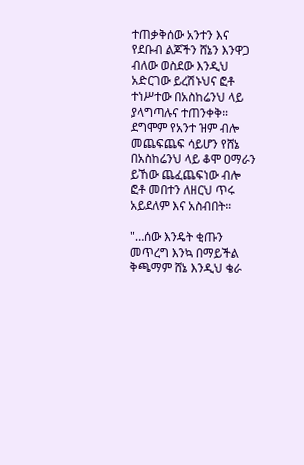ተጠቃቅሰው አንተን እና የደቡብ ልጆችን ሸኔን እንዋጋ ብለው ወስደው እንዲህ አድርገው ይረሽኑህና ፎቶ ተነሥተው በአስከሬንህ ላይ ያላግጣሉና ተጠንቀቅ። ደግሞም የአንተ ዝም ብሎ መጨፍጨፍ ሳይሆን የሸኔ በአስከሬንህ ላይ ቆሞ ዐማራን ይኸው ጨፈጨፍነው ብሎ ፎቶ መበተን ለዘርህ ጥሩ አይደለም እና አስብበት።

"…ሰው እንዴት ቂጡን መጥረግ እንኳ በማይችል ቅጫማም ሸኔ እንዲህ ቄራ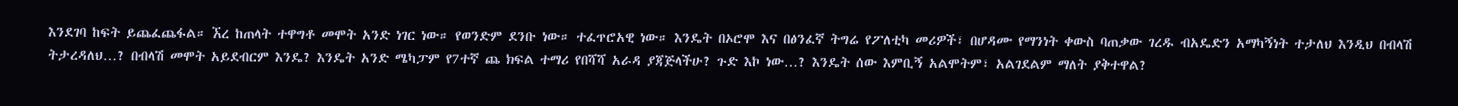እንደገባ ከፍት ይጨፈጨፋል። ኧረ ከጠላት ተዋግቶ መሞት አንድ ነገር ነው። የወንድም ደንቡ ነው። ተፈጥሮአዊ ነው። እንዴት በኦሮሞ እና በፅንፈኛ ትግሬ የፖለቲካ መሪዎች፣ በሆዳሙ የማንነት ቀውስ ባጠቃው ገረዱ ብአዴድን አማካኝነት ተታለህ እንዲህ በብላሽ ትታረዳለህ…? በብላሽ መሞት አይደብርም እንዴ? እንዴት አንድ ሜካፓም የ7ተኛ ጨ ክፍል ተማሪ የበሻሻ አራዳ ያጃጅላችሁ? ጉድ እኮ ነው…? እንዴት ሰው እምቢኝ አልሞትም፣ አልገደልም ማለት ያቅተዋል?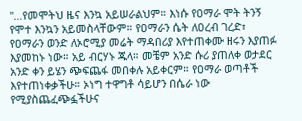"…የመሞትህ ዜና እንኳ አይሠራልህም። እነሱ የዐማራ ሞት ትንኝ የሞተ እንኳን አይመስላቸውም። የዐማራን ሴት ለዐረብ ገረድ፣ የዐማራን ወንድ ለኦሮሚያ መሬት ማዳበሪያ እየተጠቀሙ ዘሩን እያጠፉ እያመከኑ ነው። አይ ብርሃኑ ጁላ። መቼም አንድ ሱሪ ያጠለቀ ወታደር አንድ ቀን ይሄን ጭፍጨፋ መበቀሉ አይቀርም። የዐማራ ወጣቶች እየተጠነቀቃችሁ። ኦነግ ተዋግቶ ሳይሆን በሴራ ነው የሚያስጨፈጭፏችሁና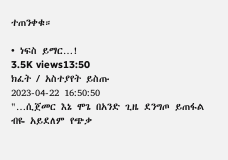ተጠንቀቁ።

• ነፍስ ይማር…!
3.5K views13:50
ክፈት / አስተያየት ይስጡ
2023-04-22 16:50:50
"…ሲጀመር እኔ ሞጌ በአንድ ጊዜ ደንግጦ ይጠፋል ብዬ አይደለም የጭቃ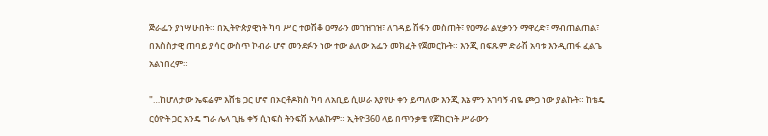ጅራፌን ያነሣሁበት። በኢትዮጵያዊነት ካባ ሥር ተወሽቆ ዐማራን መገዝገዝ፣ ለገዳይ ሽፋን መስጠት፣ የዐማራ ልሂቃንን ማዋረድ፣ ማብጠልጠል፣ በእስስታዊ ጠባይ ያሳር ውስጥ ኮብራ ሆኖ መንደፉን ነው ተው ልለው አፌን መክፈት የጀመርኩት። እንጂ በፍጹም ድራሽ አባቱ እንዲጠፋ ፈልጌ አልነበረም።

"…ከሆለታው ኤፍሬም እሸቴ ጋር ሆኖ በኦርቶዶክስ ካባ ለአቢይ ሲሠራ እያየሁ ቀን ይጣለው እንጂ እኔ ምን አገባኝ ብዬ ጮጋ ነው ያልኩት። ከቴዴ ርዕዮት ጋር አንዴ ግራ ሌላ ጊዜ ቀኝ ሲነፍስ ትንፍሽ አላልኩም። ኢትዮ360 ላይ በጥንቃቄ የጆከርነት ሥራውን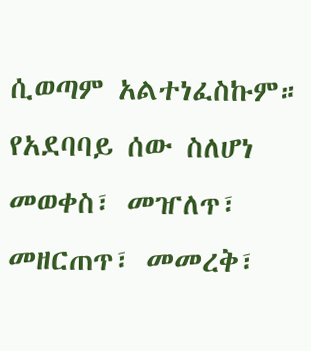ሲወጣም አልተነፈስኩም። የአደባባይ ሰው ስለሆነ መወቀስ፣ መዠለጥ፣ መዘርጠጥ፣ መመረቅ፣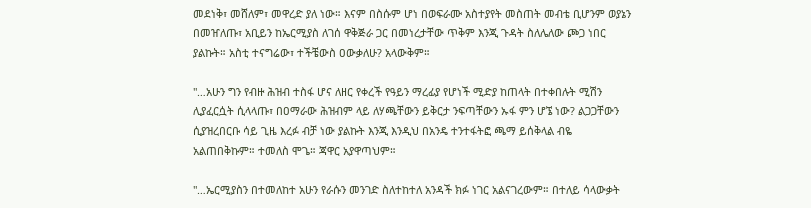መደነቅ፣ መሸለም፣ መዋረድ ያለ ነው። እናም በስሱም ሆነ በወፍራሙ አስተያየት መስጠት መብቴ ቢሆንም ወያኔን በመዠለጡ፣ አቢይን ከኤርሚያስ ለገሰ ዋቅጅራ ጋር በመነረታቸው ጥቅም እንጂ ጉዳት ስለሌለው ጮጋ ነበር ያልኩት። አስቲ ተናግሬው፣ ተችቼውስ ዐውቃለሁ? አላውቅም።

"…አሁን ግን የብዙ ሕዝብ ተስፋ ሆና ለዘር የቀረች የዓይን ማረፊያ የሆነች ሚድያ ከጠላት በተቀበሉት ሚሽን ሊያፈርሷት ሲላላጡ፣ በዐማራው ሕዝብም ላይ ለሃጫቸውን ይቅርታ ንፍጣቸውን ኡፋ ምን ሆኜ ነው? ልጋጋቸውን ሲያዝረበርቡ ሳይ ጊዜ እረፉ ብቻ ነው ያልኩት እንጂ እንዲህ በአንዴ ተንተፋትፎ ጫማ ይሰቅላል ብዬ አልጠበቅኩም። ተመለስ ሞጌ። ጃዋር አያዋጣህም።

"…ኤርሚያስን በተመለከተ አሁን የራሱን መንገድ ስለተከተለ አንዳች ክፉ ነገር አልናገረውም። በተለይ ሳላውቃት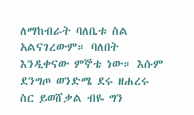ለማከብራት ባለቤቱ ስል አልናገረውም። ባለበት እንዲቀናው ምኞቴ ነው። እሱም ደንግጦ ወንድሜ ደሩ ዘሐረሩ ስር ይወሸቃል ብዬ ግን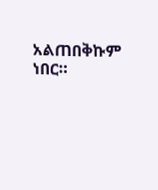አልጠበቅኩም ነበር።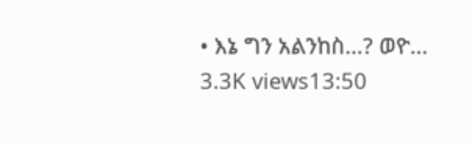• እኔ ግን አልንከስ…? ወዮ…
3.3K views13:50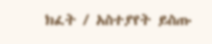ክፈት / አስተያየት ይስጡ